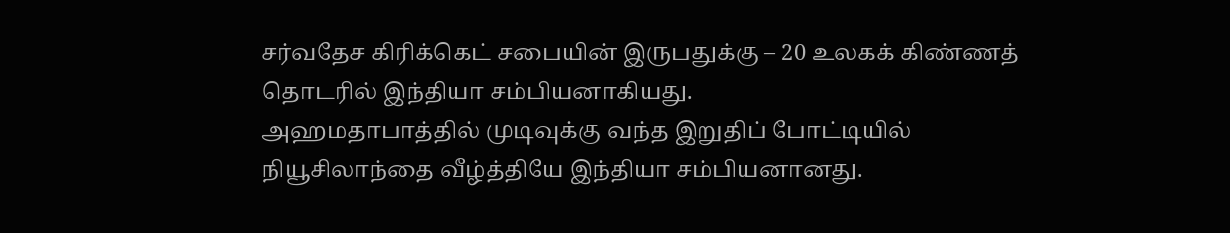சர்வதேச கிரிக்கெட் சபையின் இருபதுக்கு – 20 உலகக் கிண்ணத் தொடரில் இந்தியா சம்பியனாகியது.
அஹமதாபாத்தில் முடிவுக்கு வந்த இறுதிப் போட்டியில் நியூசிலாந்தை வீழ்த்தியே இந்தியா சம்பியனானது.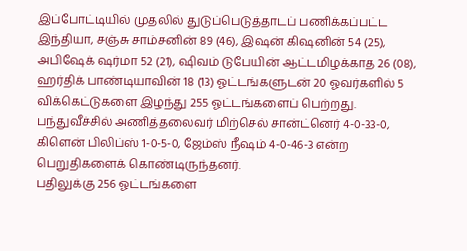இப்போட்டியில் முதலில் துடுப்பெடுத்தாடப் பணிக்கப்பட்ட இந்தியா, சஞ்சு சாம்சனின் 89 (46), இஷன் கிஷனின் 54 (25), அபிஷேக் ஷர்மா 52 (21), ஷிவம் டுபேயின் ஆட்டமிழக்காத 26 (08), ஹர்திக் பாண்டியாவின் 18 (13) ஓட்டங்களுடன் 20 ஓவர்களில் 5 விக்கெட்டுகளை இழந்து 255 ஓட்டங்களைப் பெற்றது. பந்துவீச்சில் அணித்தலைவர் மிற்செல் சான்ட்னெர் 4-0-33-0, கிளென் பிலிப்ஸ் 1-0-5-0, ஜேம்ஸ் நீஷம் 4-0-46-3 என்ற பெறுதிகளைக் கொண்டிருந்தனர்.
பதிலுக்கு 256 ஓட்டங்களை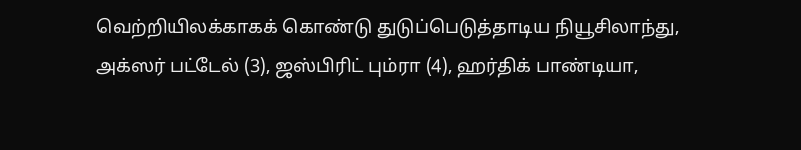வெற்றியிலக்காகக் கொண்டு துடுப்பெடுத்தாடிய நியூசிலாந்து, அக்ஸர் பட்டேல் (3), ஜஸ்பிரிட் பும்ரா (4), ஹர்திக் பாண்டியா,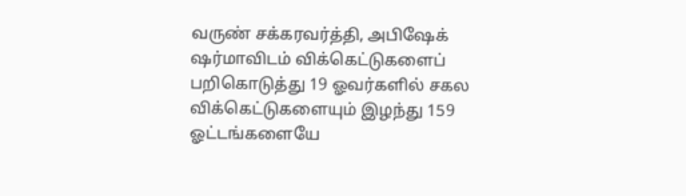வருண் சக்கரவர்த்தி, அபிஷேக் ஷர்மாவிடம் விக்கெட்டுகளைப் பறிகொடுத்து 19 ஓவர்களில் சகல விக்கெட்டுகளையும் இழந்து 159 ஓட்டங்களையே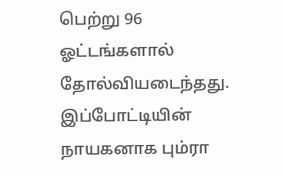பெற்று 96 ஓட்டங்களால் தோல்வியடைந்தது.
இப்போட்டியின் நாயகனாக பும்ரா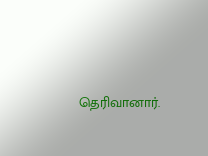தெரிவானார்.